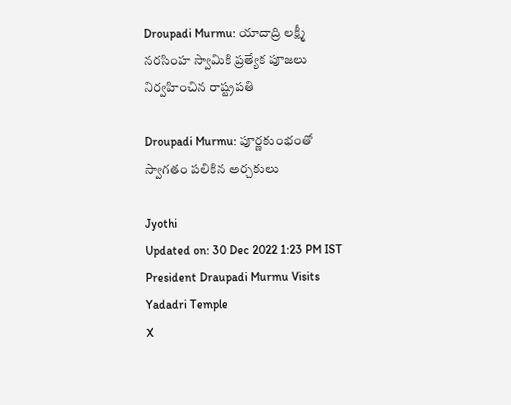Droupadi Murmu: యాదాద్రి లక్ష్మీ నరసింహ స్వామికి ప్రత్యేక పూజలు నిర్వహించిన రాష్ట్రపతి

Droupadi Murmu: పూర్ణకుంభంతో స్వాగతం పలికిన అర్చకులు

Jyothi
Updated on: 30 Dec 2022 1:23 PM IST
President Draupadi Murmu Visits Yadadri Temple
X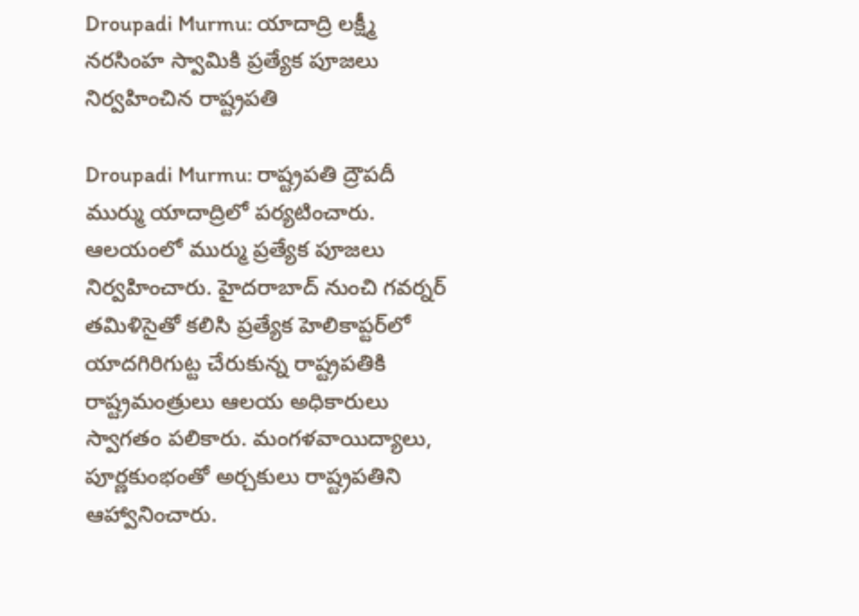Droupadi Murmu: యాదాద్రి లక్ష్మీ నరసింహ స్వామికి ప్రత్యేక పూజలు నిర్వహించిన రాష్ట్రపతి

Droupadi Murmu: రాష్ట్రపతి ద్రౌపదీ ముర్ము యాదాద్రిలో పర్యటించారు. ఆలయంలో ముర్ము ప్రత్యేక పూజలు నిర్వహించారు. హైదరాబాద్‌ నుంచి గవర్నర్‌ తమిళిసైతో కలిసి ప్రత్యేక హెలికాప్టర్‌లో యాదగిరిగుట్ట చేరుకున్న రాష్ట్రపతికి రాష్ట్రమంత్రులు ఆలయ అధికారులు స్వాగతం పలికారు. మంగళవాయిద్యాలు, పూర్ణకుంభంతో అర్చకులు రాష్ట్రపతిని ఆహ్వానించారు.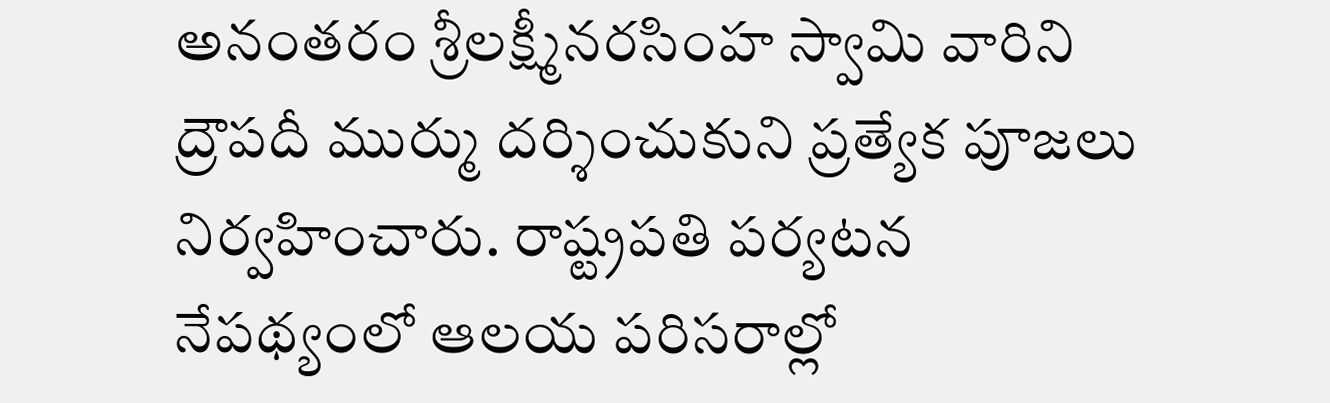అనంతరం శ్రీలక్ష్మీనరసింహ స్వామి వారిని ద్రౌపదీ ముర్ము దర్శించుకుని ప్రత్యేక పూజలు నిర్వహించారు. రాష్ట్రపతి పర్యటన నేపథ్యంలో ఆలయ పరిసరాల్లో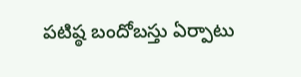పటిష్ఠ బందోబస్తు ఏర్పాటు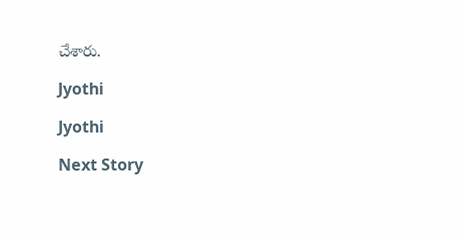చేశారు.

Jyothi

Jyothi

Next Story